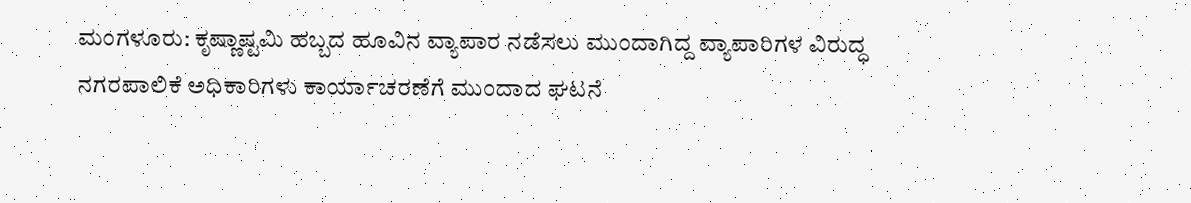ಮಂಗಳೂರು: ಕೃಷ್ಣಾಷ್ಟಮಿ ಹಬ್ಬದ ಹೂವಿನ ವ್ಯಾಪಾರ ನಡೆಸಲು ಮುಂದಾಗಿದ್ದ ವ್ಯಾಪಾರಿಗಳ ವಿರುದ್ಧ ನಗರಪಾಲಿಕೆ ಅಧಿಕಾರಿಗಳು ಕಾರ್ಯಾಚರಣೆಗೆ ಮುಂದಾದ ಘಟನೆ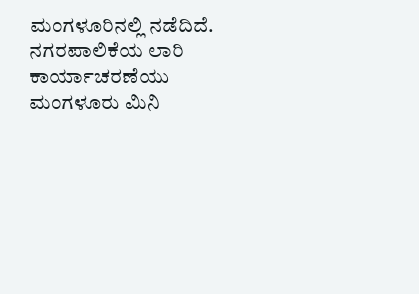ಮಂಗಳೂರಿನಲ್ಲಿ ನಡೆದಿದೆ.
ನಗರಪಾಲಿಕೆಯ ಲಾರಿ ಕಾರ್ಯಾಚರಣೆಯು ಮಂಗಳೂರು ಮಿನಿ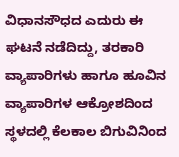ವಿಧಾನಸೌಧದ ಎದುರು ಈ ಘಟನೆ ನಡೆದಿದ್ದು, ತರಕಾರಿ ವ್ಯಾಪಾರಿಗಳು ಹಾಗೂ ಹೂವಿನ ವ್ಯಾಪಾರಿಗಳ ಆಕ್ರೋಶದಿಂದ ಸ್ಥಳದಲ್ಲಿ ಕೆಲಕಾಲ ಬಿಗುವಿನಿಂದ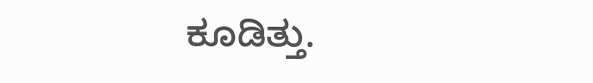ಕೂಡಿತ್ತು.